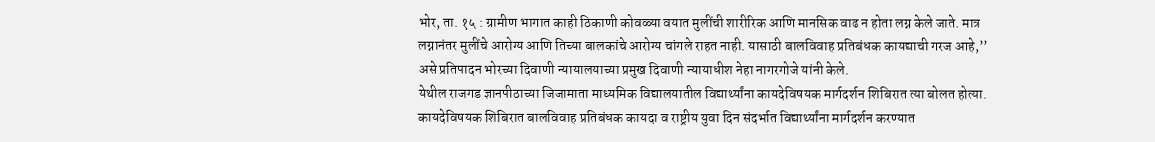भोर, ता. १५ : ग्रामीण भागात काही ठिकाणी कोवळ्या वयात मुलींची शारीरिक आणि मानसिक वाढ न होता लग्न केले जाते. मात्र लग्नानंतर मुलींचे आरोग्य आणि तिच्या बालकांचे आरोग्य चांगले राहत नाही. यासाठी बालविवाह प्रतिबंधक कायद्याची गरज आहे,’’ असे प्रतिपादन भोरच्या दिवाणी न्यायालयाच्या प्रमुख दिवाणी न्यायाधीश नेहा नागरगोजे यांनी केले.
येथील राजगड ज्ञानपीठाच्या जिजामाता माध्यमिक विद्यालयातील विद्यार्थ्यांना कायदेविषयक मार्गदर्शन शिबिरात त्या बोलत होत्या. कायदेविषयक शिबिरात बालविवाह प्रतिबंधक कायदा व राष्ट्रीय युवा दिन संदर्भात विद्यार्थ्यांना मार्गदर्शन करण्यात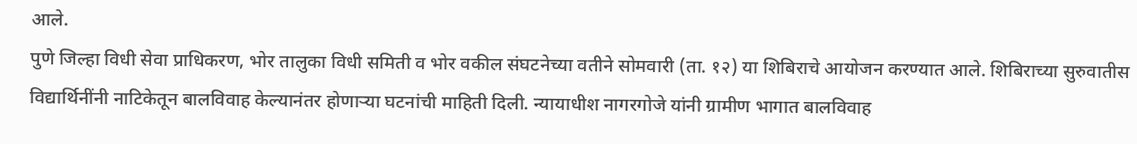आले.
पुणे जिल्हा विधी सेवा प्राधिकरण, भोर तालुका विधी समिती व भोर वकील संघटनेच्या वतीने सोमवारी (ता. १२) या शिबिराचे आयोजन करण्यात आले. शिबिराच्या सुरुवातीस विद्यार्थिनींनी नाटिकेतून बालविवाह केल्यानंतर होणाऱ्या घटनांची माहिती दिली. न्यायाधीश नागरगोजे यांनी ग्रामीण भागात बालविवाह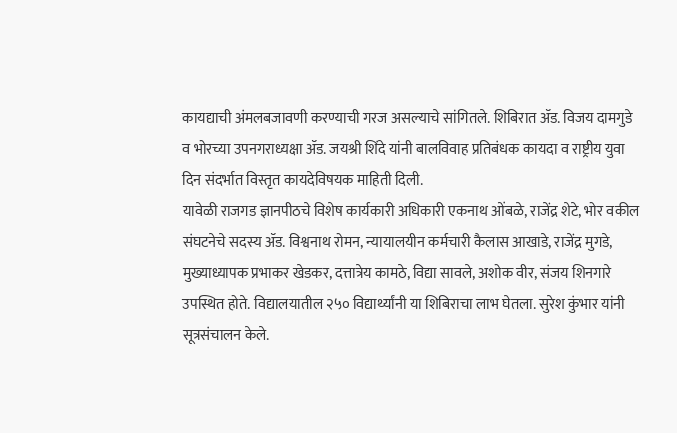कायद्याची अंमलबजावणी करण्याची गरज असल्याचे सांगितले. शिबिरात ॲड. विजय दामगुडे व भोरच्या उपनगराध्यक्षा ॲड. जयश्री शिंदे यांनी बालविवाह प्रतिबंधक कायदा व राष्ट्रीय युवा दिन संदर्भात विस्तृत कायदेविषयक माहिती दिली.
यावेळी राजगड ज्ञानपीठचे विशेष कार्यकारी अधिकारी एकनाथ ओंबळे, राजेंद्र शेटे, भोर वकील संघटनेचे सदस्य ॲड. विश्वनाथ रोमन, न्यायालयीन कर्मचारी कैलास आखाडे, राजेंद्र मुगडे, मुख्याध्यापक प्रभाकर खेडकर, दत्तात्रेय कामठे, विद्या सावले, अशोक वीर, संजय शिनगारे उपस्थित होते. विद्यालयातील २५० विद्यार्थ्यांनी या शिबिराचा लाभ घेतला. सुरेश कुंभार यांनी सूत्रसंचालन केले.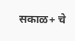सकाळ+ चे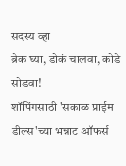सदस्य व्हा
ब्रेक घ्या, डोकं चालवा, कोडे सोडवा!
शॉपिंगसाठी 'सकाळ प्राईम डील्स'च्या भन्नाट ऑफर्स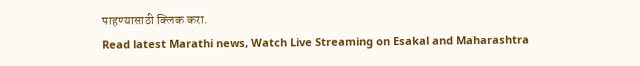पाहण्यासाठी क्लिक करा.
Read latest Marathi news, Watch Live Streaming on Esakal and Maharashtra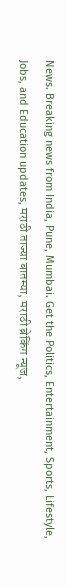News. Breaking news from India, Pune, Mumbai. Get the Politics, Entertainment, Sports, Lifestyle, Jobs, and Education updates, मराठी ताज्या बातम्या, मराठी ब्रेकिंग न्यूज,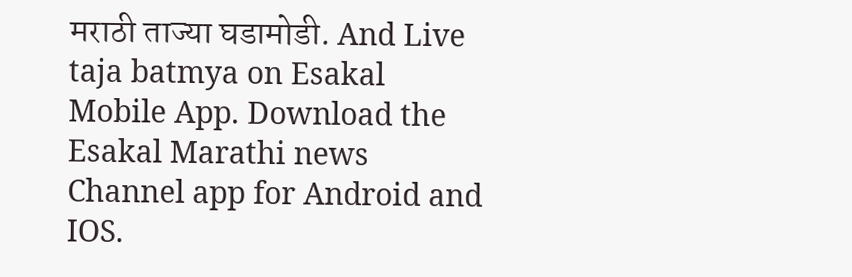मराठी ताज्या घडामोडी. And Live taja batmya on Esakal Mobile App. Download the Esakal Marathi news Channel app for Android and IOS.